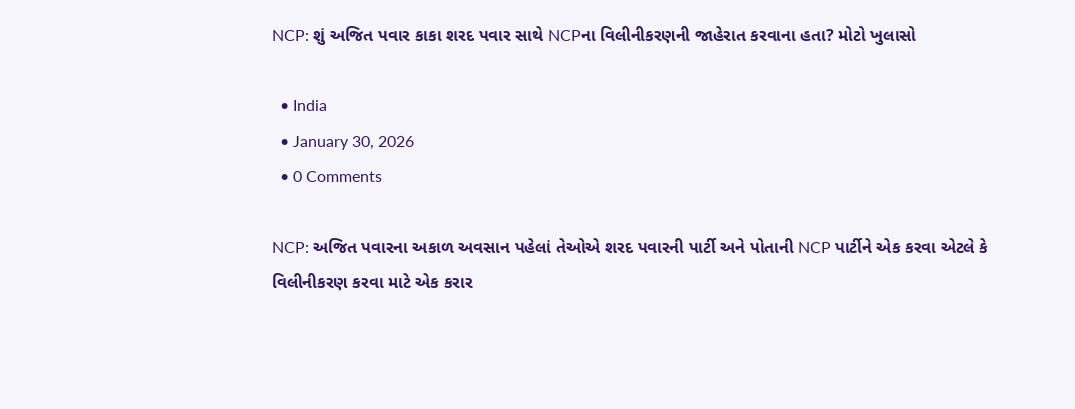NCP: શું અજિત પવાર કાકા શરદ પવાર સાથે NCPના વિલીનીકરણની જાહેરાત કરવાના હતા? મોટો ખુલાસો

  • India
  • January 30, 2026
  • 0 Comments

NCP: અજિત પવારના અકાળ અવસાન પહેલાં તેઓએ શરદ પવારની પાર્ટી અને પોતાની NCP પાર્ટીને એક કરવા એટલે કે વિલીનીકરણ કરવા માટે એક કરાર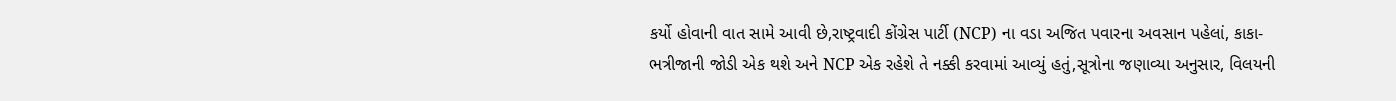કર્યો હોવાની વાત સામે આવી છે,રાષ્ટ્રવાદી કોંગ્રેસ પાર્ટી (NCP) ના વડા અજિત પવારના અવસાન પહેલાં, કાકા-ભત્રીજાની જોડી એક થશે અને NCP એક રહેશે તે નક્કી કરવામાં આવ્યું હતું,સૂત્રોના જણાવ્યા અનુસાર, વિલયની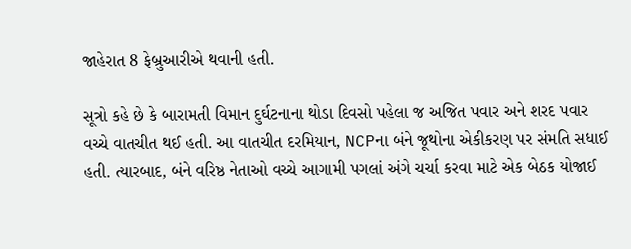જાહેરાત 8 ફેબ્રુઆરીએ થવાની હતી.

સૂત્રો કહે છે કે બારામતી વિમાન દુર્ઘટનાના થોડા દિવસો પહેલા જ અજિત પવાર અને શરદ પવાર વચ્ચે વાતચીત થઈ હતી. આ વાતચીત દરમિયાન, NCPના બંને જૂથોના એકીકરણ પર સંમતિ સધાઈ હતી. ત્યારબાદ, બંને વરિષ્ઠ નેતાઓ વચ્ચે આગામી પગલાં અંગે ચર્ચા કરવા માટે એક બેઠક યોજાઈ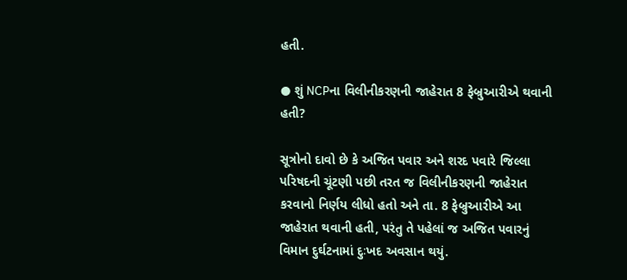હતી.

● શું NCPના વિલીનીકરણની જાહેરાત 8 ફેબ્રુઆરીએ થવાની હતી?

સૂત્રોનો દાવો છે કે અજિત પવાર અને શરદ પવારે જિલ્લા પરિષદની ચૂંટણી પછી તરત જ વિલીનીકરણની જાહેરાત કરવાનો નિર્ણય લીધો હતો અને તા. 8 ફેબ્રુઆરીએ આ જાહેરાત થવાની હતી, પરંતુ તે પહેલાં જ અજિત પવારનું વિમાન દુર્ઘટનામાં દુઃખદ અવસાન થયું.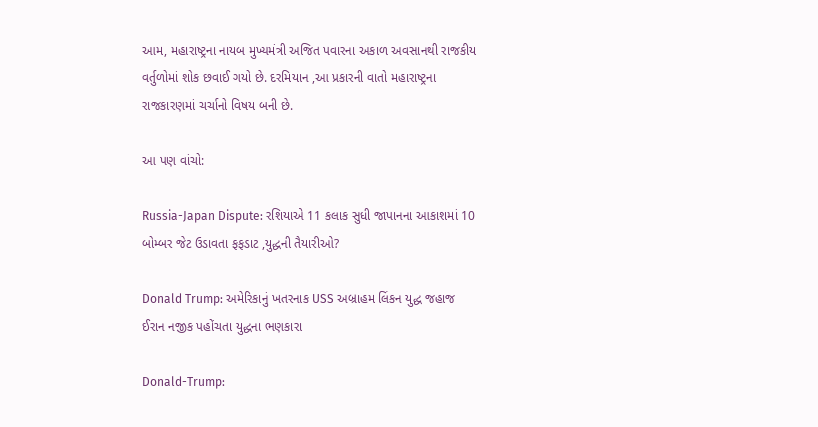આમ, મહારાષ્ટ્રના નાયબ મુખ્યમંત્રી અજિત પવારના અકાળ અવસાનથી રાજકીય વર્તુળોમાં શોક છવાઈ ગયો છે. દરમિયાન ,આ પ્રકારની વાતો મહારાષ્ટ્રના રાજકારણમાં ચર્ચાનો વિષય બની છે.

આ પણ વાંચો:

Russia-Japan Dispute: રશિયાએ 11 કલાક સુધી જાપાનના આકાશમાં 10 બોમ્બર જેટ ઉડાવતા ફફડાટ ,યુદ્ધની તૈયારીઓ?

Donald Trump: અમેરિકાનું ખતરનાક USS અબ્રાહમ લિંકન યુદ્ધ જહાજ ઈરાન નજીક પહોંચતા યુદ્ધના ભણકારા

Donald-Trump: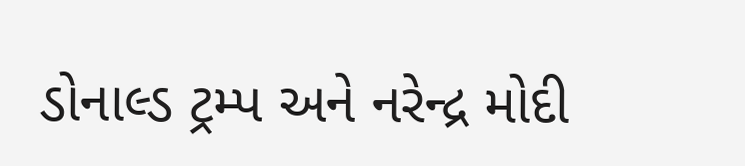ડોનાલ્ડ ટ્રમ્પ અને નરેન્દ્ર મોદી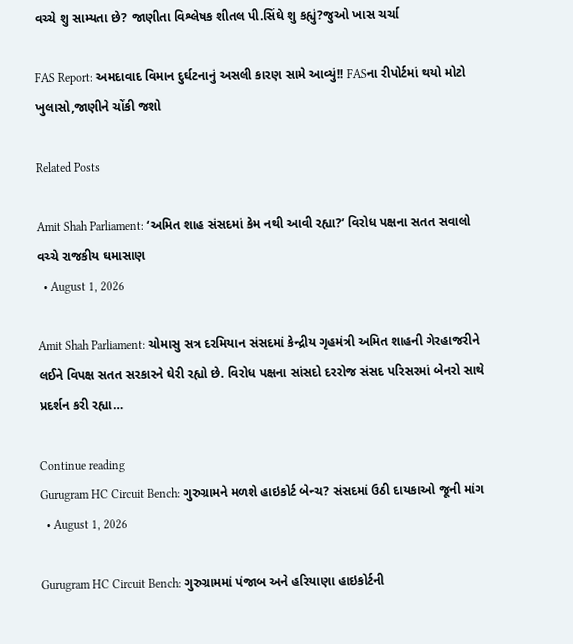વચ્ચે શુ સામ્યતા છે? જાણીતા વિશ્લેષક શીતલ પી.સિંઘે શુ કહ્યું?જુઓ ખાસ ચર્ચા

FAS Report: અમદાવાદ વિમાન દુર્ઘટનાનું અસલી કારણ સામે આવ્યું!! FASના રીપોર્ટમાં થયો મોટો ખુલાસો,જાણીને ચોંકી જશો

Related Posts

Amit Shah Parliament: ‘અમિત શાહ સંસદમાં કેમ નથી આવી રહ્યા?’ વિરોધ પક્ષના સતત સવાલો વચ્ચે રાજકીય ઘમાસાણ
  • August 1, 2026

Amit Shah Parliament: ચોમાસુ સત્ર દરમિયાન સંસદમાં કેન્દ્રીય ગૃહમંત્રી અમિત શાહની ગેરહાજરીને લઈને વિપક્ષ સતત સરકારને ઘેરી રહ્યો છે. વિરોધ પક્ષના સાંસદો દરરોજ સંસદ પરિસરમાં બેનરો સાથે પ્રદર્શન કરી રહ્યા…

Continue reading
Gurugram HC Circuit Bench: ગુરુગ્રામને મળશે હાઇકોર્ટ બેન્ચ? સંસદમાં ઉઠી દાયકાઓ જૂની માંગ
  • August 1, 2026

Gurugram HC Circuit Bench: ગુરુગ્રામમાં પંજાબ અને હરિયાણા હાઇકોર્ટની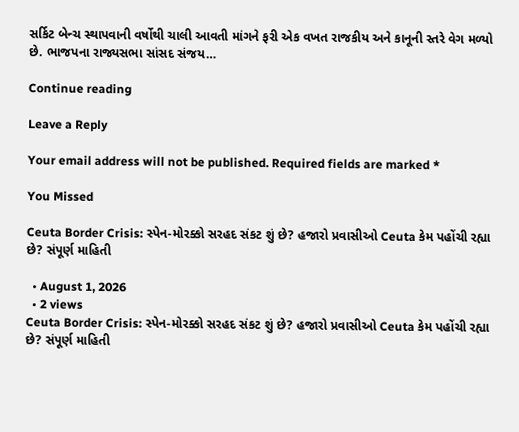સર્કિટ બેન્ચ સ્થાપવાની વર્ષોથી ચાલી આવતી માંગને ફરી એક વખત રાજકીય અને કાનૂની સ્તરે વેગ મળ્યો છે. ભાજપના રાજ્યસભા સાંસદ સંજય…

Continue reading

Leave a Reply

Your email address will not be published. Required fields are marked *

You Missed

Ceuta Border Crisis: સ્પેન-મોરક્કો સરહદ સંકટ શું છે? હજારો પ્રવાસીઓ Ceuta કેમ પહોંચી રહ્યા છે? સંપૂર્ણ માહિતી

  • August 1, 2026
  • 2 views
Ceuta Border Crisis: સ્પેન-મોરક્કો સરહદ સંકટ શું છે? હજારો પ્રવાસીઓ Ceuta કેમ પહોંચી રહ્યા છે? સંપૂર્ણ માહિતી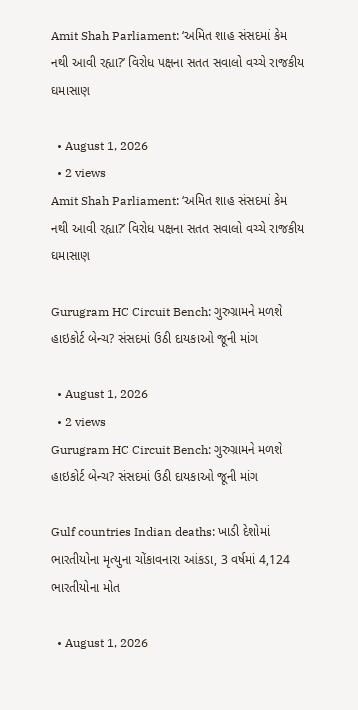Amit Shah Parliament: ‘અમિત શાહ સંસદમાં કેમ નથી આવી રહ્યા?’ વિરોધ પક્ષના સતત સવાલો વચ્ચે રાજકીય ઘમાસાણ

  • August 1, 2026
  • 2 views
Amit Shah Parliament: ‘અમિત શાહ સંસદમાં કેમ નથી આવી રહ્યા?’ વિરોધ પક્ષના સતત સવાલો વચ્ચે રાજકીય ઘમાસાણ

Gurugram HC Circuit Bench: ગુરુગ્રામને મળશે હાઇકોર્ટ બેન્ચ? સંસદમાં ઉઠી દાયકાઓ જૂની માંગ

  • August 1, 2026
  • 2 views
Gurugram HC Circuit Bench: ગુરુગ્રામને મળશે હાઇકોર્ટ બેન્ચ? સંસદમાં ઉઠી દાયકાઓ જૂની માંગ

Gulf countries Indian deaths: ખાડી દેશોમાં ભારતીયોના મૃત્યુના ચોંકાવનારા આંકડા, 3 વર્ષમાં 4,124 ભારતીયોના મોત

  • August 1, 2026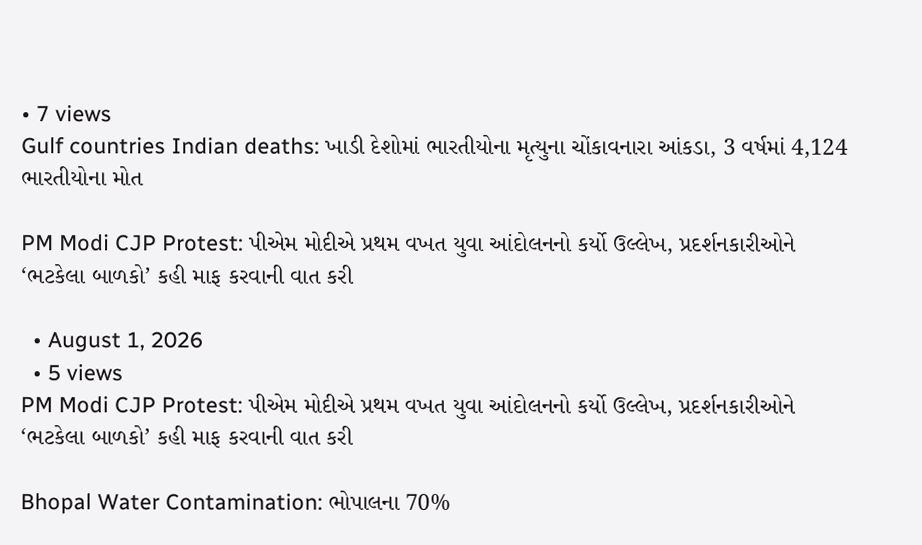• 7 views
Gulf countries Indian deaths: ખાડી દેશોમાં ભારતીયોના મૃત્યુના ચોંકાવનારા આંકડા, 3 વર્ષમાં 4,124 ભારતીયોના મોત

PM Modi CJP Protest: પીએમ મોદીએ પ્રથમ વખત યુવા આંદોલનનો કર્યો ઉલ્લેખ, પ્રદર્શનકારીઓને ‘ભટકેલા બાળકો’ કહી માફ કરવાની વાત કરી

  • August 1, 2026
  • 5 views
PM Modi CJP Protest: પીએમ મોદીએ પ્રથમ વખત યુવા આંદોલનનો કર્યો ઉલ્લેખ, પ્રદર્શનકારીઓને ‘ભટકેલા બાળકો’ કહી માફ કરવાની વાત કરી

Bhopal Water Contamination: ભોપાલના 70%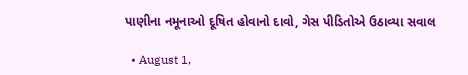પાણીના નમૂનાઓ દૂષિત હોવાનો દાવો, ગેસ પીડિતોએ ઉઠાવ્યા સવાલ

  • August 1,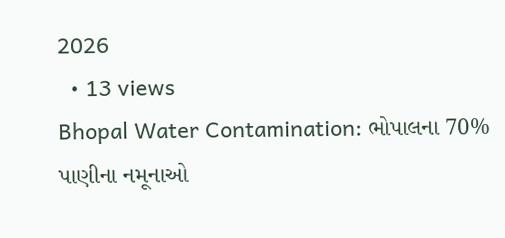2026
  • 13 views
Bhopal Water Contamination: ભોપાલના 70% પાણીના નમૂનાઓ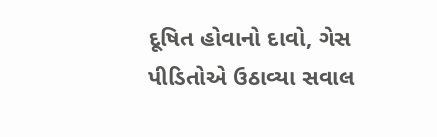દૂષિત હોવાનો દાવો, ગેસ પીડિતોએ ઉઠાવ્યા સવાલ